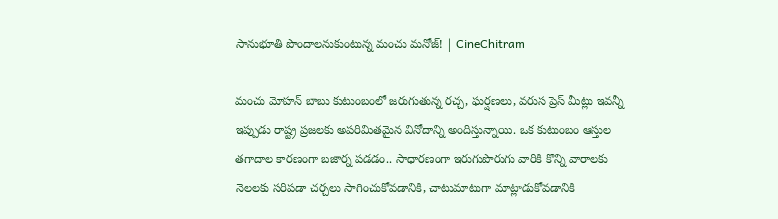సానుభూతి పొందాలనుకుంటున్న మంచు మనోజ్! | CineChitram

మంచు మోహన్ బాబు కుటుంబంలో జరుగుతున్న రచ్చ, ఘర్షణలు, వరుస ప్రెస్ మీట్లు ఇవన్నీ ఇప్పుడు రాష్ట్ర ప్రజలకు అపరిమితమైన వినోదాన్ని అందిస్తున్నాయి. ఒక కుటుంబం ఆస్తుల తగాదాల కారణంగా బజార్న పడడం.. సాధారణంగా ఇరుగుపొరుగు వారికి కొన్ని వారాలకు నెలలకు సరిపడా చర్చలు సాగించుకోవడానికి, చాటుమాటుగా మాట్లాడుకోవడానికి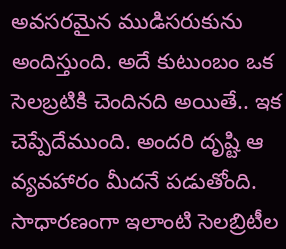అవసరమైన ముడిసరుకును అందిస్తుంది. అదే కుటుంబం ఒక సెలబ్రటికి చెందినది అయితే.. ఇక చెప్పేదేముంది. అందరి దృష్టి ఆ వ్యవహారం మీదనే పడుతోంది. సాధారణంగా ఇలాంటి సెలబ్రిటీల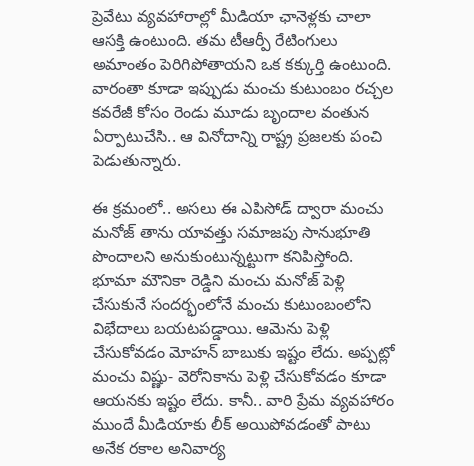ప్రెవేటు వ్యవహారాల్లో మీడియా ఛానెళ్లకు చాలా ఆసక్తి ఉంటుంది. తమ టీఆర్పీ రేటింగులు అమాంతం పెరిగిపోతాయని ఒక కక్కుర్తి ఉంటుంది. వారంతా కూడా ఇప్పుడు మంచు కుటుంబం రచ్చల కవరేజీ కోసం రెండు మూడు బృందాల వంతున ఏర్పాటుచేసి.. ఆ వినోదాన్ని రాష్ట్ర ప్రజలకు పంచి పెడుతున్నారు.

ఈ క్రమంలో.. అసలు ఈ ఎపిసోడ్ ద్వారా మంచు మనోజ్ తాను యావత్తు సమాజపు సానుభూతి పొందాలని అనుకుంటున్నట్టుగా కనిపిస్తోంది. భూమా మౌనికా రెడ్డిని మంచు మనోజ్ పెళ్లి చేసుకునే సందర్భంలోనే మంచు కుటుంబంలోని విభేదాలు బయటపడ్డాయి. ఆమెను పెళ్లి చేసుకోవడం మోహన్ బాబుకు ఇష్టం లేదు. అప్పట్లో మంచు విష్ణు- వెరోనికాను పెళ్లి చేసుకోవడం కూడా ఆయనకు ఇష్టం లేదు. కానీ.. వారి ప్రేమ వ్యవహారం ముందే మీడియాకు లీక్ అయిపోవడంతో పాటు అనేక రకాల అనివార్య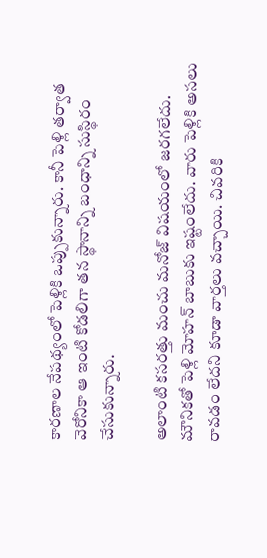కారణాల నేపథ్యంలో పెళ్లికి ఒప్పుకున్నారు. కానీ పెళ్లి తర్వాత వెరోనికా ఆ ఇంటి కోడలిగా తన స్థానాన్ని బంధాన్ని సుస్థిరం చేసుకున్నారు.

అలాంటి కసరత్తు మంచు మనోజ్ విషయంలో జరగలేదు. మౌనికతో పెళ్లి మోహన్ బాబుకు ఇష్టంలేదు. వారు పెళ్లికి అసలు రావడం లేదని కూడా వార్తలు వచ్చాయి. చివరికి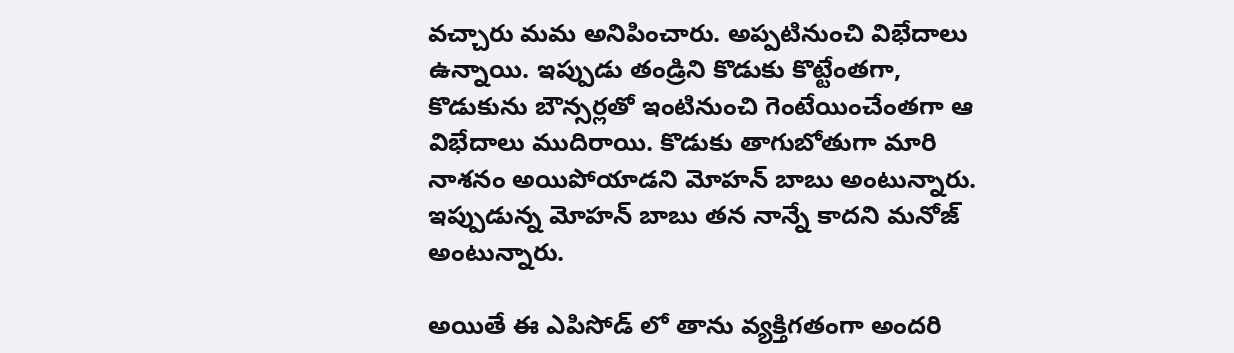వచ్చారు మమ అనిపించారు. అప్పటినుంచి విభేదాలు ఉన్నాయి. ఇప్పుడు తండ్రిని కొడుకు కొట్టేంతగా, కొడుకును బౌన్సర్లతో ఇంటినుంచి గెంటేయించేంతగా ఆ విభేదాలు ముదిరాయి. కొడుకు తాగుబోతుగా మారి నాశనం అయిపోయాడని మోహన్ బాబు అంటున్నారు. ఇప్పుడున్న మోహన్ బాబు తన నాన్నే కాదని మనోజ్ అంటున్నారు.

అయితే ఈ ఎపిసోడ్ లో తాను వ్యక్తిగతంగా అందరి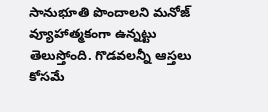సానుభూతి పొందాలని మనోజ్ వ్యూహాత్మకంగా ఉన్నట్టు తెలుస్తోంది. గొడవలన్నీ ఆస్తలు కోసమే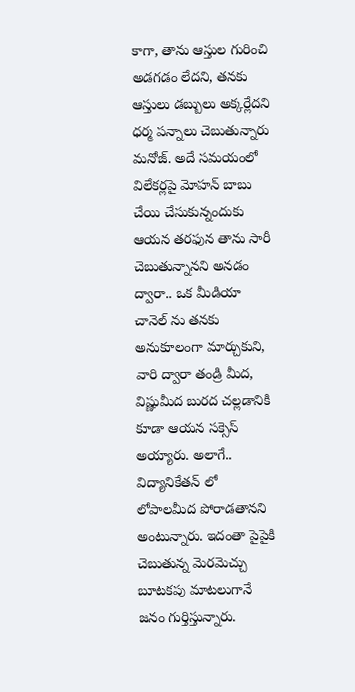కాగా, తాను ఆస్తుల గురించి అడగడం లేదని, తనకు ఆస్తులు డబ్బులు అక్కర్లేదని ధర్మ పన్నాలు చెబుతున్నారు మనోజ్. అదే సమయంలో విలేకర్లపై మోహన్ బాబు చేయి చేసుకున్నందుకు ఆయన తరఫున తాను సారీ చెబుతున్నానని అనడం ద్వారా.. ఒక మీడియా చానెల్ ను తనకు అనుకూలంగా మార్చుకుని, వారి ద్వారా తండ్రి మీద, విష్ణుమీద బురద చల్లడానికి కూడా ఆయన సక్సెస్ అయ్యారు. అలాగే.. విద్యానికేతన్ లో లోపాలమీద పోరాడతానని అంటున్నారు. ఇదంతా పైపైకి చెబుతున్న మెరమెచ్చు బూటకపు మాటలుగానే జనం గుర్తిస్తున్నారు.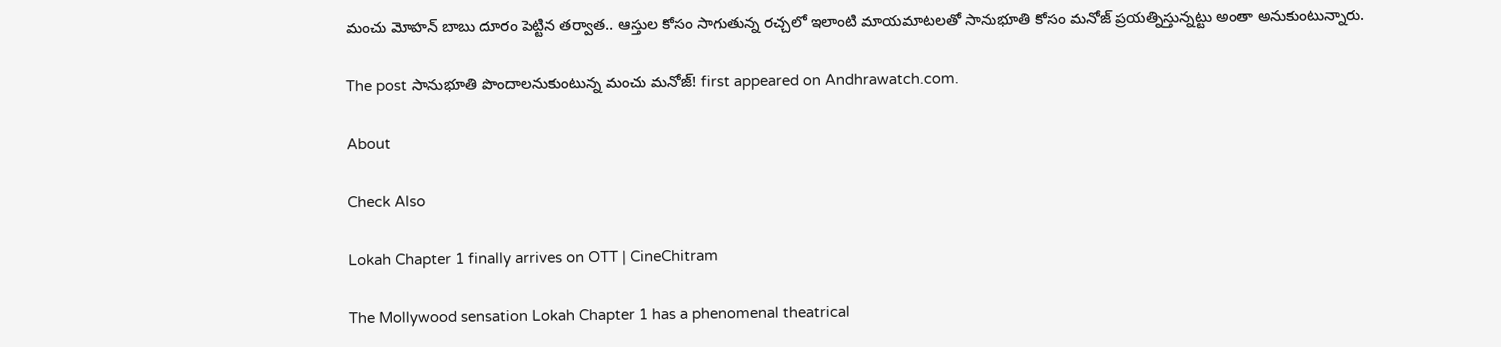మంచు మోహన్ బాబు దూరం పెట్టిన తర్వాత.. ఆస్తుల కోసం సాగుతున్న రచ్చలో ఇలాంటి మాయమాటలతో సానుభూతి కోసం మనోజ్ ప్రయత్నిస్తున్నట్టు అంతా అనుకుంటున్నారు.

The post సానుభూతి పొందాలనుకుంటున్న మంచు మనోజ్! first appeared on Andhrawatch.com.

About

Check Also

Lokah Chapter 1 finally arrives on OTT | CineChitram

The Mollywood sensation Lokah Chapter 1 has a phenomenal theatrical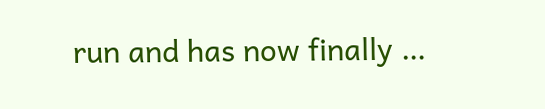run and has now finally …